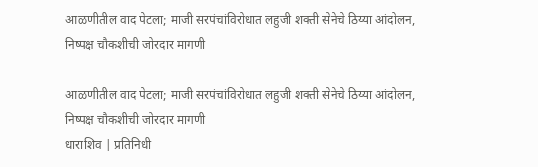आळणीतील वाद पेटला; माजी सरपंचांविरोधात लहुजी शक्ती सेनेचे ठिय्या आंदोलन, निष्पक्ष चौकशीची जोरदार मागणी

आळणीतील वाद पेटला; माजी सरपंचांविरोधात लहुजी शक्ती सेनेचे ठिय्या आंदोलन, निष्पक्ष चौकशीची जोरदार मागणी
धाराशिव | प्रतिनिधी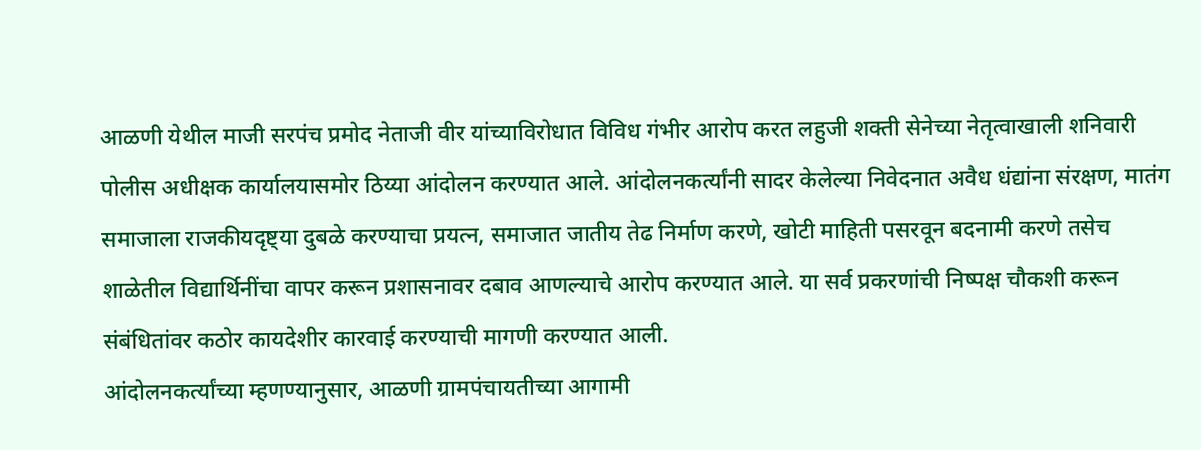आळणी येथील माजी सरपंच प्रमोद नेताजी वीर यांच्याविरोधात विविध गंभीर आरोप करत लहुजी शक्ती सेनेच्या नेतृत्वाखाली शनिवारी पोलीस अधीक्षक कार्यालयासमोर ठिय्या आंदोलन करण्यात आले. आंदोलनकर्त्यांनी सादर केलेल्या निवेदनात अवैध धंद्यांना संरक्षण, मातंग समाजाला राजकीयदृष्ट्या दुबळे करण्याचा प्रयत्न, समाजात जातीय तेढ निर्माण करणे, खोटी माहिती पसरवून बदनामी करणे तसेच शाळेतील विद्यार्थिनींचा वापर करून प्रशासनावर दबाव आणल्याचे आरोप करण्यात आले. या सर्व प्रकरणांची निष्पक्ष चौकशी करून संबंधितांवर कठोर कायदेशीर कारवाई करण्याची मागणी करण्यात आली.
आंदोलनकर्त्यांच्या म्हणण्यानुसार, आळणी ग्रामपंचायतीच्या आगामी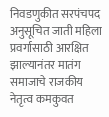निवडणुकीत सरपंचपद अनुसूचित जाती महिला प्रवर्गासाठी आरक्षित झाल्यानंतर मातंग समाजाचे राजकीय नेतृत्व कमकुवत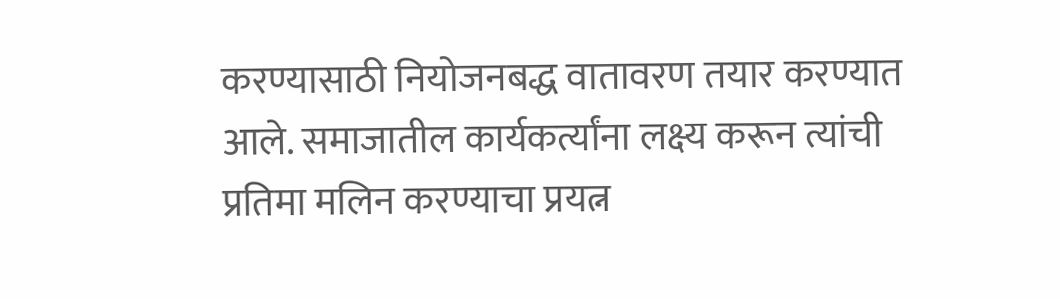करण्यासाठी नियोजनबद्ध वातावरण तयार करण्यात आले. समाजातील कार्यकर्त्यांना लक्ष्य करून त्यांची प्रतिमा मलिन करण्याचा प्रयत्न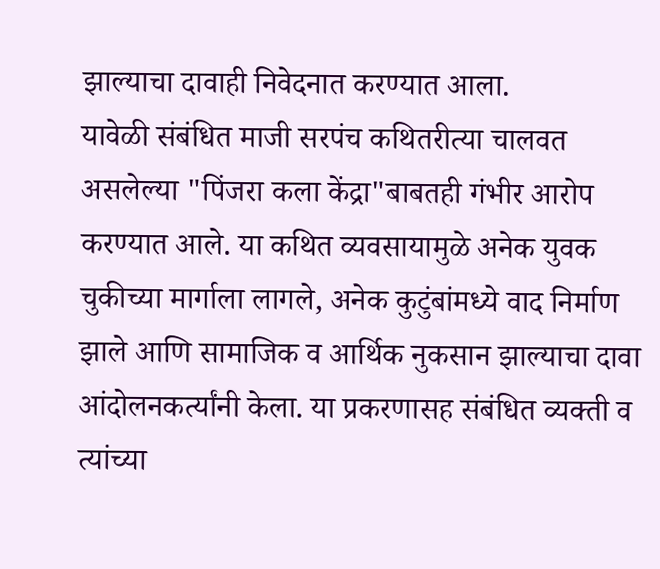झाल्याचा दावाही निवेदनात करण्यात आला.
यावेळी संबंधित माजी सरपंच कथितरीत्या चालवत असलेल्या "पिंजरा कला केंद्रा"बाबतही गंभीर आरोप करण्यात आले. या कथित व्यवसायामुळे अनेक युवक चुकीच्या मार्गाला लागले, अनेक कुटुंबांमध्ये वाद निर्माण झाले आणि सामाजिक व आर्थिक नुकसान झाल्याचा दावा आंदोलनकर्त्यांनी केला. या प्रकरणासह संबंधित व्यक्ती व त्यांच्या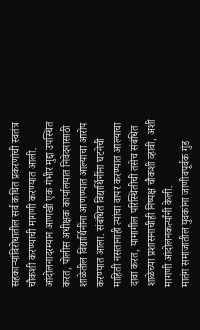सहकाऱ्यांविरोधातील सर्व कथित प्रकरणांची स्वतंत्र चौकशी करण्याची मागणी करण्यात आली.
आंदोलनादरम्यान आणखी एक गंभीर मुद्दा उपस्थित करत, पोलीस अधीक्षक कार्यालयात निवेदनासाठी शाळेतील विद्यार्थिनींना आणण्यात आल्याचा आरोप करण्यात आला. संबंधित विद्यार्थिनींना घटनेची माहिती नसतानाही त्यांचा वापर करण्यात आल्याचा दावा करत, यामागील परिस्थितीची तसेच संबंधित शाळेच्या प्रशासनाचीही निष्पक्ष चौकशी व्हावी, अशी मागणी आंदोलनकर्त्यांनी केली.
मातंग समाजातील युवकांना जाणीवपूर्वक गुंड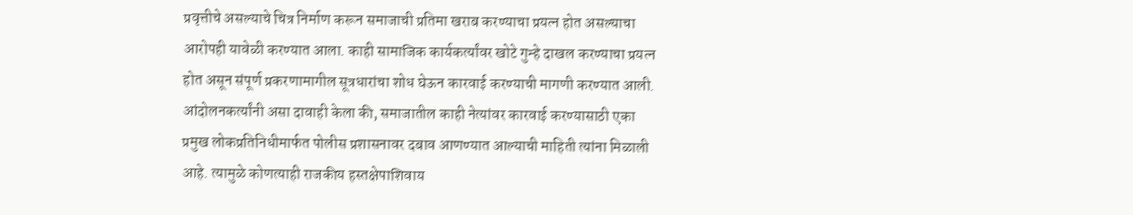प्रवृत्तीचे असल्याचे चित्र निर्माण करून समाजाची प्रतिमा खराब करण्याचा प्रयत्न होत असल्याचा आरोपही यावेळी करण्यात आला. काही सामाजिक कार्यकर्त्यांवर खोटे गुन्हे दाखल करण्याचा प्रयत्न होत असून संपूर्ण प्रकरणामागील सूत्रधारांचा शोध घेऊन कारवाई करण्याची मागणी करण्यात आली.
आंदोलनकर्त्यांनी असा दावाही केला की, समाजातील काही नेत्यांवर कारवाई करण्यासाठी एका प्रमुख लोकप्रतिनिधीमार्फत पोलीस प्रशासनावर दबाव आणण्यात आल्याची माहिती त्यांना मिळाली आहे. त्यामुळे कोणत्याही राजकीय हस्तक्षेपाशिवाय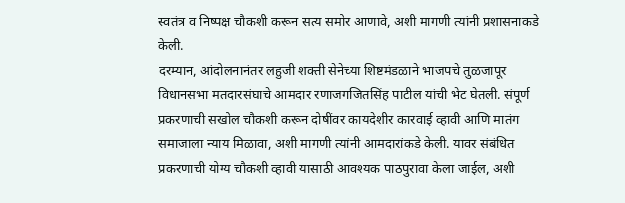स्वतंत्र व निष्पक्ष चौकशी करून सत्य समोर आणावे, अशी मागणी त्यांनी प्रशासनाकडे केली.
दरम्यान, आंदोलनानंतर लहुजी शक्ती सेनेच्या शिष्टमंडळाने भाजपचे तुळजापूर विधानसभा मतदारसंघाचे आमदार रणाजगजितसिंह पाटील यांची भेट घेतली. संपूर्ण प्रकरणाची सखोल चौकशी करून दोषींवर कायदेशीर कारवाई व्हावी आणि मातंग समाजाला न्याय मिळावा, अशी मागणी त्यांनी आमदारांकडे केली. यावर संबंधित प्रकरणाची योग्य चौकशी व्हावी यासाठी आवश्यक पाठपुरावा केला जाईल, अशी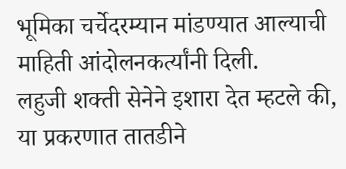भूमिका चर्चेदरम्यान मांडण्यात आल्याची माहिती आंदोलनकर्त्यांनी दिली.
लहुजी शक्ती सेनेने इशारा देत म्हटले की, या प्रकरणात तातडीने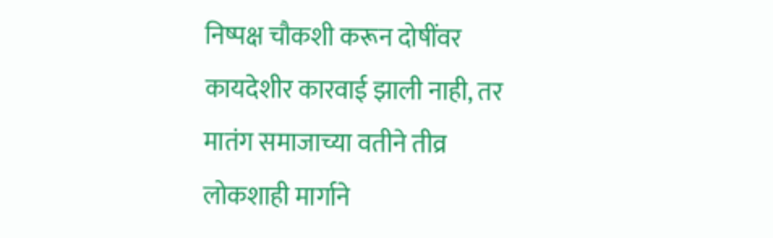निष्पक्ष चौकशी करून दोषींवर कायदेशीर कारवाई झाली नाही, तर मातंग समाजाच्या वतीने तीव्र लोकशाही मार्गाने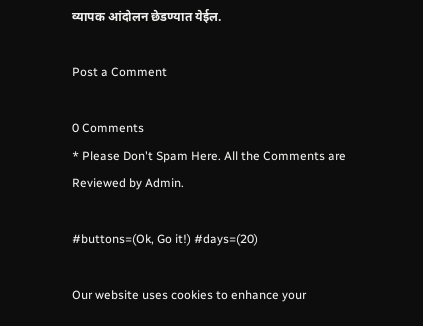व्यापक आंदोलन छेडण्यात येईल.

Post a Comment

0 Comments
* Please Don't Spam Here. All the Comments are Reviewed by Admin.

#buttons=(Ok, Go it!) #days=(20)

Our website uses cookies to enhance your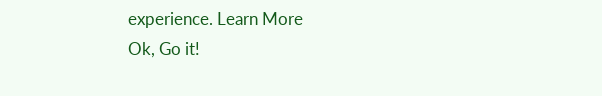experience. Learn More
Ok, Go it!